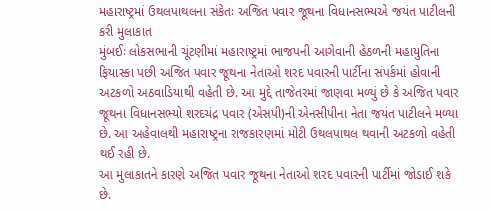મહારાષ્ટ્રમાં ઉથલપાથલના સંકેતઃ અજિત પવાર જૂથના વિધાનસભ્યએ જયંત પાટીલની કરી મુલાકાત
મુંબઈઃ લોકસભાની ચૂંટણીમાં મહારાષ્ટ્રમાં ભાજપની આગેવાની હેઠળની મહાયુતિના ફિયાસ્કા પછી અજિત પવાર જૂથના નેતાઓ શરદ પવારની પાર્ટીના સંપર્કમાં હોવાની અટકળો અઠવાડિયાથી વહેતી છે. આ મુદ્દે તાજેતરમાં જાણવા મળ્યું છે કે અજિત પવાર જૂથના વિધાનસભ્યો શરદચંદ્ર પવાર (એસપી)ની એનસીપીના નેતા જયંત પાટીલને મળ્યા છે. આ અહેવાલથી મહારાષ્ટ્રના રાજકારણમાં મોટી ઉથલપાથલ થવાની અટકળો વહેતી થઈ રહી છે.
આ મુલાકાતને કારણે અજિત પવાર જૂથના નેતાઓ શરદ પવારની પાર્ટીમાં જોડાઈ શકે છે.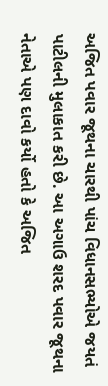અજિત પવાર જૂથના ચારથી પાંચ વિધાનસભ્યોએ જયતં પાટીલની મુલાકાત કરી છે. આ અગાઉ શરદ પવાર જૂથના નેતાએ પણ દાવો કર્યો હતો કે અજિત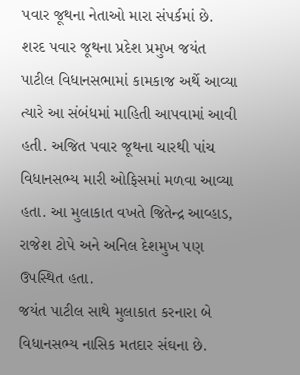પવાર જૂથના નેતાઓ મારા સંપર્કમાં છે.
શરદ પવાર જૂથના પ્રદેશ પ્રમુખ જયંત પાટીલ વિધાનસભામાં કામકાજ અર્થે આવ્યા ત્યારે આ સંબંધમાં માહિતી આપવામાં આવી હતી. અજિત પવાર જૂથના ચારથી પાંચ વિધાનસભ્ય મારી ઓફિસમાં મળવા આવ્યા હતા. આ મુલાકાત વખતે જિતેન્દ્ર આવ્હાડ, રાજેશ ટોપે અને અનિલ દેશમુખ પણ ઉપસ્થિત હતા.
જયંત પાટીલ સાથે મુલાકાત કરનારા બે વિધાનસભ્ય નાસિક મતદાર સંઘના છે.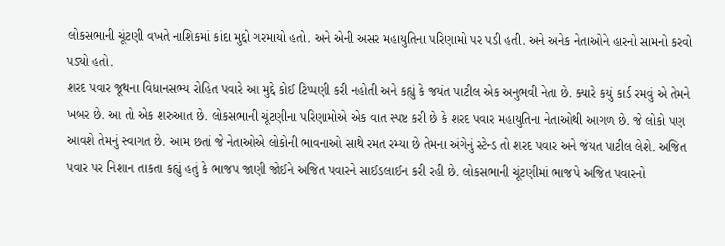લોકસભાની ચૂંટણી વખતે નાશિકમાં કાંદા મુદ્દો ગરમાયો હતો. અને એની અસર મહાયુતિના પરિણામો પર પડી હતી. અને અનેક નેતાઓને હારનો સામનો કરવો પડ્યો હતો.
શરદ પવાર જૂથના વિધાનસભ્ય રોહિત પવારે આ મુદ્દે કોઈ ટિપ્પણી કરી નહોતી અને કહ્યું કે જયંત પાટીલ એક અનુભવી નેતા છે. ક્યારે કયું કાર્ડ રમવું એ તેમને ખબર છે. આ તો એક શરુઆત છે. લોકસભાની ચૂંટણીના પરિણામોએ એક વાત સ્પષ્ટ કરી છે કે શરદ પવાર મહાયુતિના નેતાઓથી આગળ છે. જે લોકો પણ આવશે તેમનું સ્વાગત છે. આમ છતાં જે નેતાઓએ લોકોની ભાવનાઓ સાથે રમત રમ્યા છે તેમના અંગેનું સ્ટેન્ડ તો શરદ પવાર અને જંયત પાટીલ લેશે. અજિત પવાર પર નિશાન તાકતા કહ્યું હતું કે ભાજપ જાણી જોઈને અજિત પવારને સાઈડલાઈન કરી રહી છે. લોકસભાની ચૂંટણીમાં ભાજપે અજિત પવારનો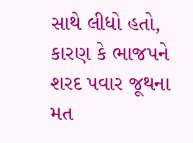સાથે લીધો હતો, કારણ કે ભાજપને શરદ પવાર જૂથના મત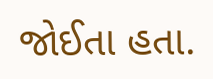જોઈતા હતા.